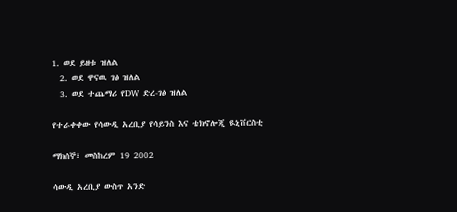1. ወደ ይዘቱ ዝለል
  2. ወደ ዋናዉ ገፅ ዝለል
  3. ወደ ተጨማሪ የDW ድረ-ገፅ ዝለል

የተራቀቀው የሳውዲ አረቢያ የሳይንስ እና ቴክኖሎጂ ዪኒቨርስቲ

ማክሰኞ፣ መስከረም 19 2002

ሳውዲ አረቢያ ውስጥ አንድ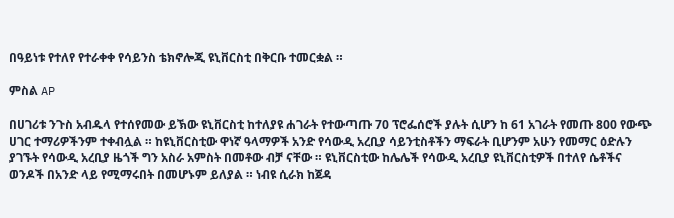በዓይነቱ የተለየ የተራቀቀ የሳይንስ ቴክኖሎጂ ዩኒቨርስቲ በቅርቡ ተመርቋል ።

ምስል AP

በሀገሪቱ ንጉስ አብዱላ የተሰየመው ይኽው ዩኒቨርስቲ ከተለያዩ ሐገራት የተውጣጡ 70 ፕሮፌሰሮች ያሉት ሲሆን ከ 61 አገራት የመጡ 800 የውጭ ሀገር ተማሪዎችንም ተቀብሏል ። ከዩኒቨርስቲው ዋነኛ ዓላማዎች አንድ የሳውዲ አረቢያ ሳይንቲስቶችን ማፍራት ቢሆንም አሁን የመማር ዕድሉን ያገኙት የሳውዲ አረቢያ ዜጎች ግን አስራ አምስት በመቶው ብቻ ናቸው ። ዩኒቨርስቲው ከሌሌች የሳውዲ አረቢያ ዩኒቨርስቲዎች በተለየ ሴቶችና ወንዶች በአንድ ላይ የሚማሩበት በመሆኑም ይለያል ። ነብዩ ሲራክ ከጀዳ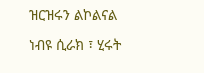ዝርዝሩን ልኮልናል

ነብዩ ሲራክ ፣ ሂሩት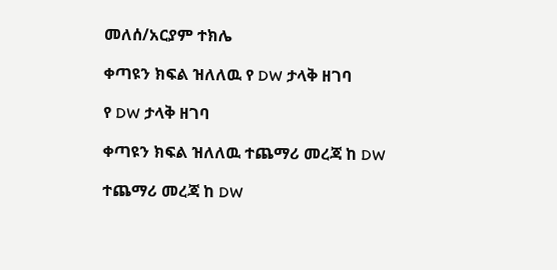መለሰ/አርያም ተክሌ

ቀጣዩን ክፍል ዝለለዉ የ DW ታላቅ ዘገባ

የ DW ታላቅ ዘገባ

ቀጣዩን ክፍል ዝለለዉ ተጨማሪ መረጃ ከ DW

ተጨማሪ መረጃ ከ DW